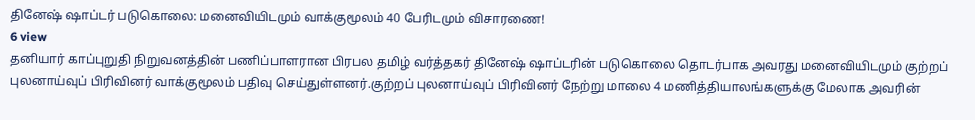தினேஷ் ஷாப்டர் படுகொலை: மனைவியிடமும் வாக்குமூலம் 40 பேரிடமும் விசாரணை!
6 view
தனியார் காப்புறுதி நிறுவனத்தின் பணிப்பாளரான பிரபல தமிழ் வர்த்தகர் தினேஷ் ஷாப்டரின் படுகொலை தொடர்பாக அவரது மனைவியிடமும் குற்றப் புலனாய்வுப் பிரிவினர் வாக்குமூலம் பதிவு செய்துள்ளனர்.குற்றப் புலனாய்வுப் பிரிவினர் நேற்று மாலை 4 மணித்தியாலங்களுக்கு மேலாக அவரின்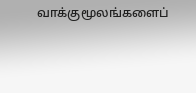வாக்குமூலங்களைப்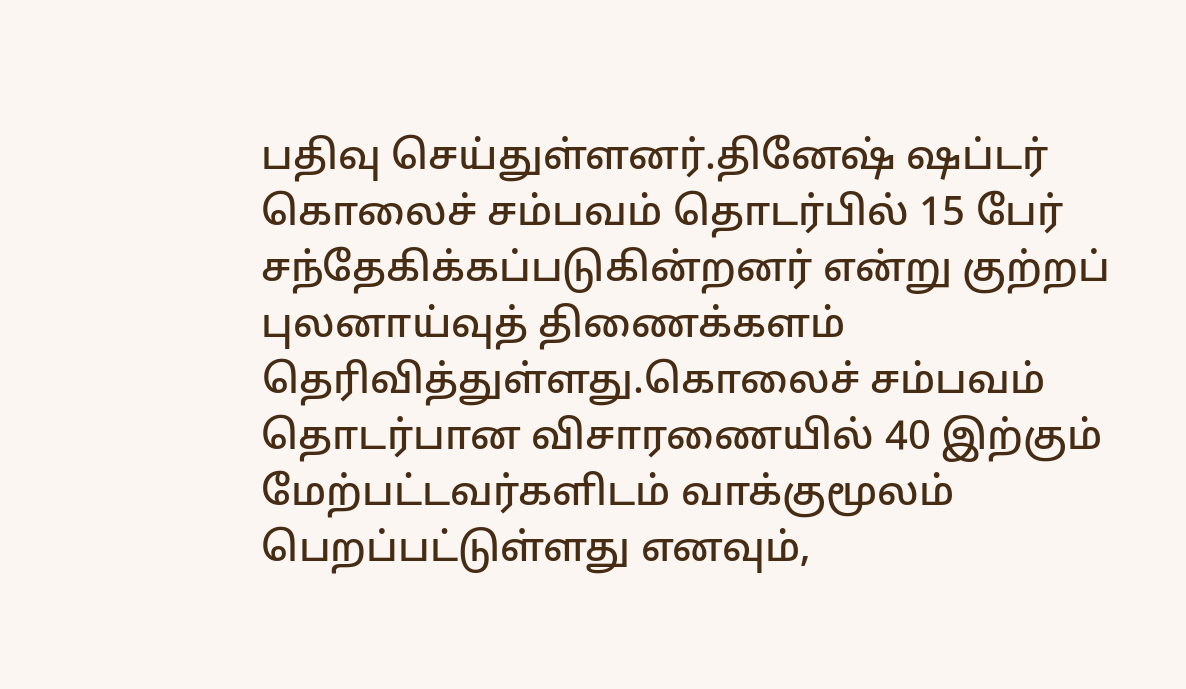பதிவு செய்துள்ளனர்.தினேஷ் ஷப்டர் கொலைச் சம்பவம் தொடர்பில் 15 பேர் சந்தேகிக்கப்படுகின்றனர் என்று குற்றப் புலனாய்வுத் திணைக்களம் தெரிவித்துள்ளது.கொலைச் சம்பவம் தொடர்பான விசாரணையில் 40 இற்கும் மேற்பட்டவர்களிடம் வாக்குமூலம் பெறப்பட்டுள்ளது எனவும்,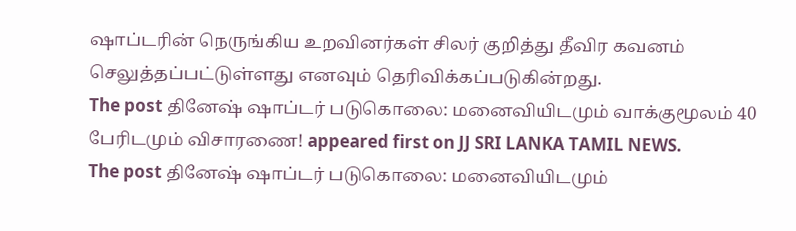ஷாப்டரின் நெருங்கிய உறவினர்கள் சிலர் குறித்து தீவிர கவனம் செலுத்தப்பட்டுள்ளது எனவும் தெரிவிக்கப்படுகின்றது.
The post தினேஷ் ஷாப்டர் படுகொலை: மனைவியிடமும் வாக்குமூலம் 40 பேரிடமும் விசாரணை! appeared first on JJ SRI LANKA TAMIL NEWS.
The post தினேஷ் ஷாப்டர் படுகொலை: மனைவியிடமும்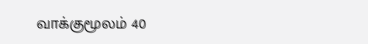வாக்குமூலம் 40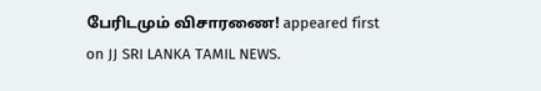பேரிடமும் விசாரணை! appeared first on JJ SRI LANKA TAMIL NEWS.